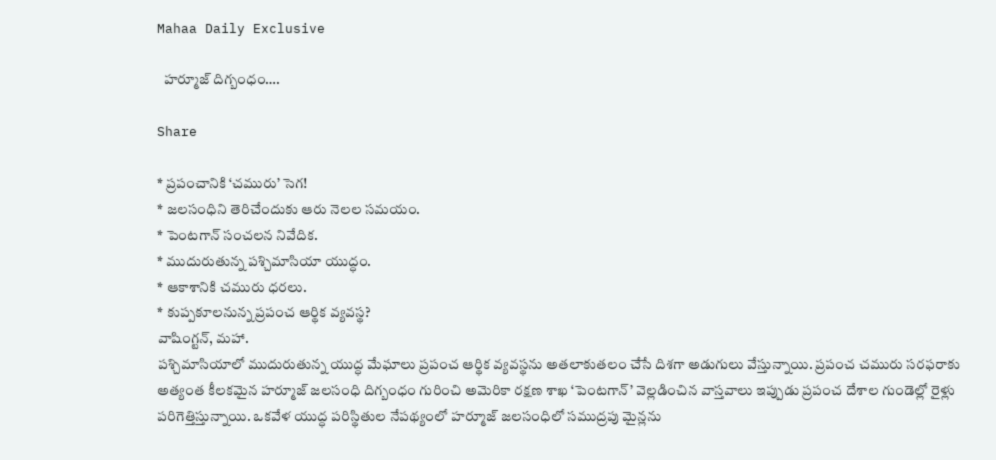Mahaa Daily Exclusive

  హర్మూజ్‌ దిగ్బంధం….

Share

* ప్రపంచానికి ‘చమురు’ సెగ!
* జలసంధిని తెరిచేందుకు ఆరు నెలల సమయం.
* పెంటగాన్‌ సంచలన నివేదిక.
* ముదురుతున్న పశ్చిమాసియా యుద్ధం.
* ఆకాశానికి చమురు ధరలు.
* కుప్పకూలనున్న ప్రపంచ ఆర్థిక వ్యవస్థ?
వాషింగ్టన్‌, మహా.
పశ్చిమాసియాలో ముదురుతున్న యుద్ధ మేఘాలు ప్రపంచ ఆర్థిక వ్యవస్థను అతలాకుతలం చేసే దిశగా అడుగులు వేస్తున్నాయి. ప్రపంచ చమురు సరఫరాకు అత్యంత కీలకమైన హర్మూజ్ జలసంధి దిగ్బంధం గురించి అమెరికా రక్షణ శాఖ ‘పెంటగాన్’ వెల్లడించిన వాస్తవాలు ఇప్పుడు ప్రపంచ దేశాల గుండెల్లో రైళ్లు పరిగెత్తిస్తున్నాయి. ఒకవేళ యుద్ధ పరిస్థితుల నేపథ్యంలో హర్మూజ్ జలసంధిలో సముద్రపు మైన్లను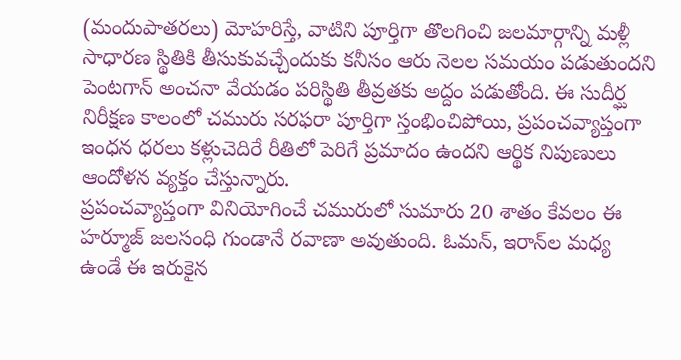(మందుపాతరలు) మోహరిస్తే, వాటిని పూర్తిగా తొలగించి జలమార్గాన్ని మళ్లీ సాధారణ స్థితికి తీసుకువచ్చేందుకు కనీసం ఆరు నెలల సమయం పడుతుందని పెంటగాన్ అంచనా వేయడం పరిస్థితి తీవ్రతకు అద్దం పడుతోంది. ఈ సుదీర్ఘ నిరీక్షణ కాలంలో చమురు సరఫరా పూర్తిగా స్తంభించిపోయి, ప్రపంచవ్యాప్తంగా ఇంధన ధరలు కళ్లుచెదిరే రీతిలో పెరిగే ప్రమాదం ఉందని ఆర్థిక నిపుణులు ఆందోళన వ్యక్తం చేస్తున్నారు.
ప్రపంచవ్యాప్తంగా వినియోగించే చమురులో సుమారు 20 శాతం కేవలం ఈ హర్మూజ్ జలసంధి గుండానే రవాణా అవుతుంది. ఓమన్‌, ఇరాన్‌ల మధ్య ఉండే ఈ ఇరుకైన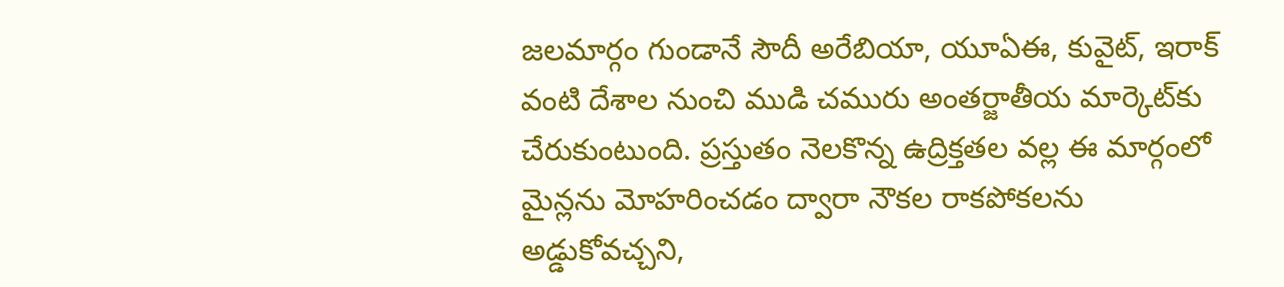జలమార్గం గుండానే సౌదీ అరేబియా, యూఏఈ, కువైట్, ఇరాక్ వంటి దేశాల నుంచి ముడి చమురు అంతర్జాతీయ మార్కెట్‌కు చేరుకుంటుంది. ప్రస్తుతం నెలకొన్న ఉద్రిక్తతల వల్ల ఈ మార్గంలో మైన్లను మోహరించడం ద్వారా నౌకల రాకపోకలను అడ్డుకోవచ్చని,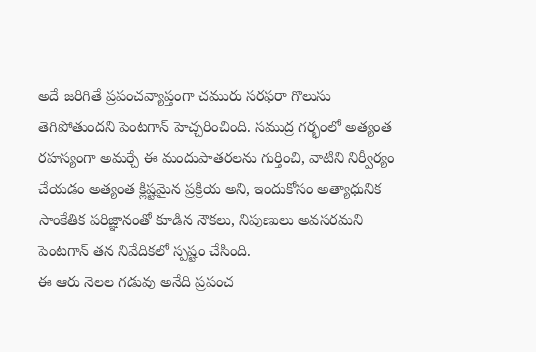అదే జరిగితే ప్రపంచవ్యాప్తంగా చమురు సరఫరా గొలుసు తెగిపోతుందని పెంటగాన్ హెచ్చరించింది. సముద్ర గర్భంలో అత్యంత రహస్యంగా అమర్చే ఈ మందుపాతరలను గుర్తించి, వాటిని నిర్వీర్యం చేయడం అత్యంత క్లిష్టమైన ప్రక్రియ అని, ఇందుకోసం అత్యాధునిక సాంకేతిక పరిజ్ఞానంతో కూడిన నౌకలు, నిపుణులు అవసరమని పెంటగాన్ తన నివేదికలో స్పష్టం చేసింది.
ఈ ఆరు నెలల గడువు అనేది ప్రపంచ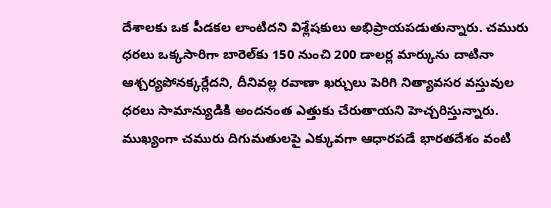దేశాలకు ఒక పీడకల లాంటిదని విశ్లేషకులు అభిప్రాయపడుతున్నారు. చమురు ధరలు ఒక్కసారిగా బారెల్‌కు 150 నుంచి 200 డాలర్ల మార్కును దాటినా ఆశ్చర్యపోనక్కర్లేదని, దీనివల్ల రవాణా ఖర్చులు పెరిగి నిత్యావసర వస్తువుల ధరలు సామాన్యుడికి అందనంత ఎత్తుకు చేరుతాయని హెచ్చరిస్తున్నారు. ముఖ్యంగా చమురు దిగుమతులపై ఎక్కువగా ఆధారపడే భారతదేశం వంటి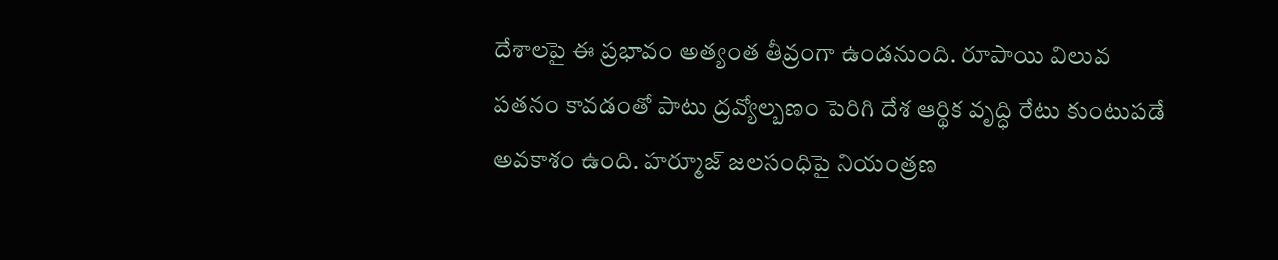దేశాలపై ఈ ప్రభావం అత్యంత తీవ్రంగా ఉండనుంది. రూపాయి విలువ పతనం కావడంతో పాటు ద్రవ్యోల్బణం పెరిగి దేశ ఆర్థిక వృద్ధి రేటు కుంటుపడే అవకాశం ఉంది. హర్మూజ్ జలసంధిపై నియంత్రణ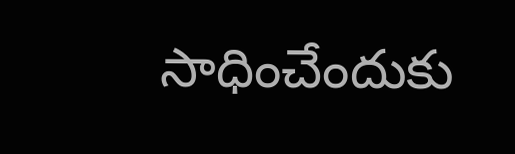సాధించేందుకు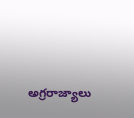అగ్రరాజ్యాలు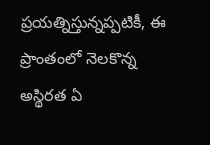ప్రయత్నిస్తున్నప్పటికీ, ఈ ప్రాంతంలో నెలకొన్న అస్థిరత ఏ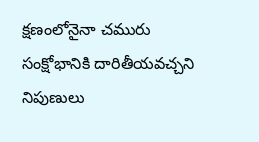క్షణంలోనైనా చమురు సంక్షోభానికి దారితీయవచ్చని నిపుణులు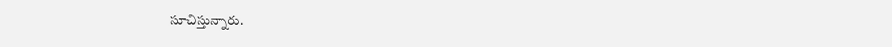సూచిస్తున్నారు.